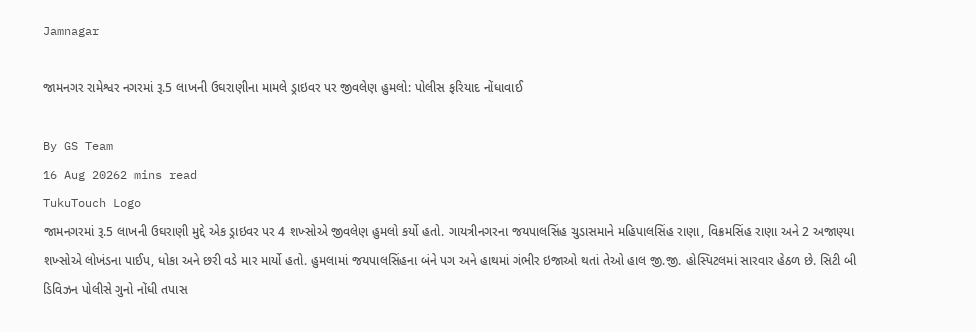Jamnagar

જામનગર રામેશ્વર નગરમાં રૂ.5 લાખની ઉઘરાણીના મામલે ડ્રાઇવર પર જીવલેણ હુમલો: પોલીસ ફરિયાદ નોંધાવાઈ

By GS Team
16 Aug 20262 mins read
TukuTouch Logo
જામનગરમાં રૂ.5 લાખની ઉઘરાણી મુદ્દે એક ડ્રાઇવર પર 4 શખ્સોએ જીવલેણ હુમલો કર્યો હતો. ગાયત્રીનગરના જયપાલસિંહ ચુડાસમાને મહિપાલસિંહ રાણા, વિક્રમસિંહ રાણા અને 2 અજાણ્યા શખ્સોએ લોખંડના પાઈપ, ધોકા અને છરી વડે માર માર્યો હતો. હુમલામાં જયપાલસિંહના બંને પગ અને હાથમાં ગંભીર ઇજાઓ થતાં તેઓ હાલ જી.જી. હોસ્પિટલમાં સારવાર હેઠળ છે. સિટી બી ડિવિઝન પોલીસે ગુનો નોંધી તપાસ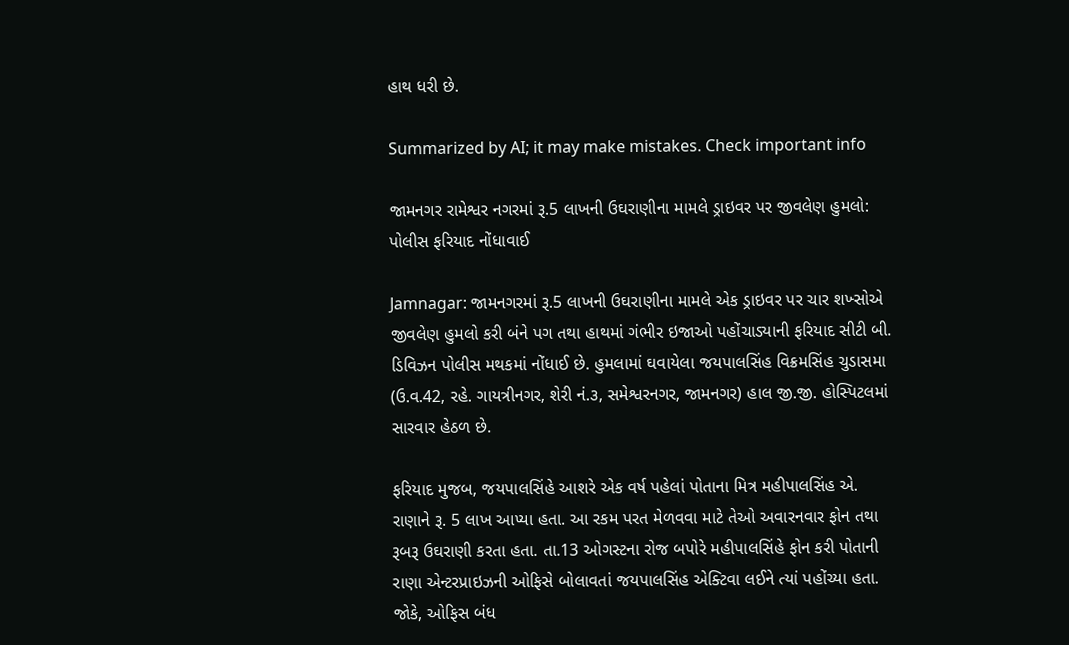હાથ ધરી છે.

Summarized by AI; it may make mistakes. Check important info

જામનગર રામેશ્વર નગરમાં રૂ.5 લાખની ઉઘરાણીના મામલે ડ્રાઇવર પર જીવલેણ હુમલો: પોલીસ ફરિયાદ નોંધાવાઈ

Jamnagar: જામનગરમાં રૂ.5 લાખની ઉઘરાણીના મામલે એક ડ્રાઇવર પર ચાર શખ્સોએ જીવલેણ હુમલો કરી બંને પગ તથા હાથમાં ગંભીર ઇજાઓ પહોંચાડ્યાની ફરિયાદ સીટી બી. ડિવિઝન પોલીસ મથકમાં નોંધાઈ છે. હુમલામાં ઘવાયેલા જયપાલસિંહ વિક્રમસિંહ ચુડાસમા (ઉ.વ.42, રહે. ગાયત્રીનગર, શેરી નં.૩, સમેશ્વરનગર, જામનગર) હાલ જી.જી. હોસ્પિટલમાં સારવાર હેઠળ છે.

ફરિયાદ મુજબ, જયપાલસિંહે આશરે એક વર્ષ પહેલાં પોતાના મિત્ર મહીપાલસિંહ એ. રાણાને રૂ. 5 લાખ આપ્યા હતા. આ રકમ પરત મેળવવા માટે તેઓ અવારનવાર ફોન તથા રૂબરૂ ઉઘરાણી કરતા હતા. તા.13 ઓગસ્ટના રોજ બપોરે મહીપાલસિંહે ફોન કરી પોતાની રાણા એન્ટરપ્રાઇઝની ઓફિસે બોલાવતાં જયપાલસિંહ એક્ટિવા લઈને ત્યાં પહોંચ્યા હતા. જોકે, ઓફિસ બંધ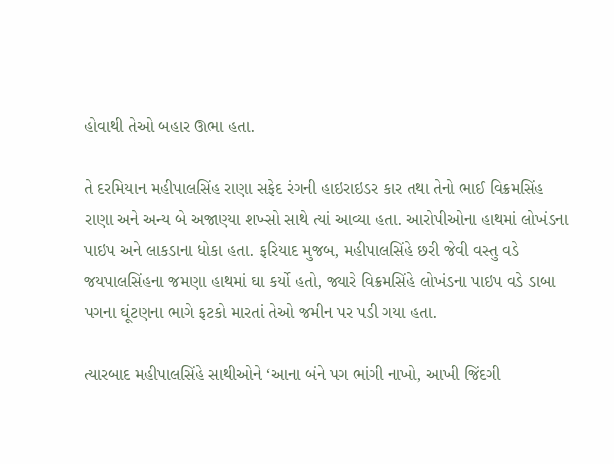હોવાથી તેઓ બહાર ઊભા હતા.

તે દરમિયાન મહીપાલસિંહ રાણા સફેદ રંગની હાઇરાઇડર કાર તથા તેનો ભાઈ વિક્રમસિંહ રાણા અને અન્ય બે અજાણ્યા શખ્સો સાથે ત્યાં આવ્યા હતા. આરોપીઓના હાથમાં લોખંડના પાઇપ અને લાકડાના ધોકા હતા. ફરિયાદ મુજબ, મહીપાલસિંહે છરી જેવી વસ્તુ વડે જયપાલસિંહના જમણા હાથમાં ઘા કર્યો હતો, જ્યારે વિક્રમસિંહે લોખંડના પાઇપ વડે ડાબા પગના ઘૂંટણના ભાગે ફટકો મારતાં તેઓ જમીન પર પડી ગયા હતા.

ત્યારબાદ મહીપાલસિંહે સાથીઓને ‘આના બંને પગ ભાંગી નાખો, આખી જિંદગી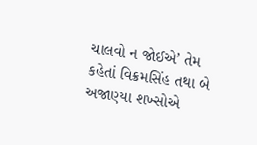ચાલવો ન જોઈએ’ તેમ કહેતાં વિક્રમસિંહ તથા બે અજાણ્યા શખ્સોએ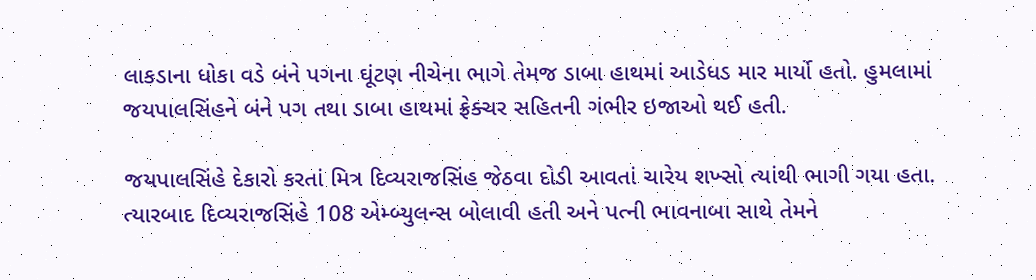લાકડાના ધોકા વડે બંને પગના ઘૂંટણ નીચેના ભાગે તેમજ ડાબા હાથમાં આડેધડ માર માર્યો હતો. હુમલામાં જયપાલસિંહને બંને પગ તથા ડાબા હાથમાં ફ્રેક્ચર સહિતની ગંભીર ઇજાઓ થઈ હતી.

જયપાલસિંહે દેકારો કરતાં મિત્ર દિવ્યરાજસિંહ જેઠવા દોડી આવતાં ચારેય શખ્સો ત્યાંથી ભાગી ગયા હતા. ત્યારબાદ દિવ્યરાજસિંહે 108 એમ્બ્યુલન્સ બોલાવી હતી અને પત્ની ભાવનાબા સાથે તેમને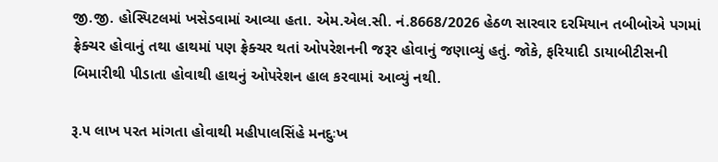જી.જી. હોસ્પિટલમાં ખસેડવામાં આવ્યા હતા. એમ.એલ.સી. નં.8668/2026 હેઠળ સારવાર દરમિયાન તબીબોએ પગમાં ફ્રેક્ચર હોવાનું તથા હાથમાં પણ ફ્રેક્ચર થતાં ઓપરેશનની જરૂર હોવાનું જણાવ્યું હતું. જોકે, ફરિયાદી ડાયાબીટીસની બિમારીથી પીડાતા હોવાથી હાથનું ઓપરેશન હાલ કરવામાં આવ્યું નથી.

રૂ.૫ લાખ પરત માંગતા હોવાથી મહીપાલસિંહે મનદુઃખ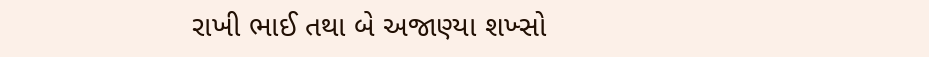રાખી ભાઈ તથા બે અજાણ્યા શખ્સો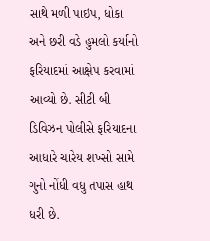સાથે મળી પાઇપ, ધોકા અને છરી વડે હુમલો કર્યાનો ફરિયાદમાં આક્ષેપ કરવામાં આવ્યો છે. સીટી બી ડિવિઝન પોલીસે ફરિયાદના આધારે ચારેય શખ્સો સામે ગુનો નોંધી વધુ તપાસ હાથ ધરી છે.